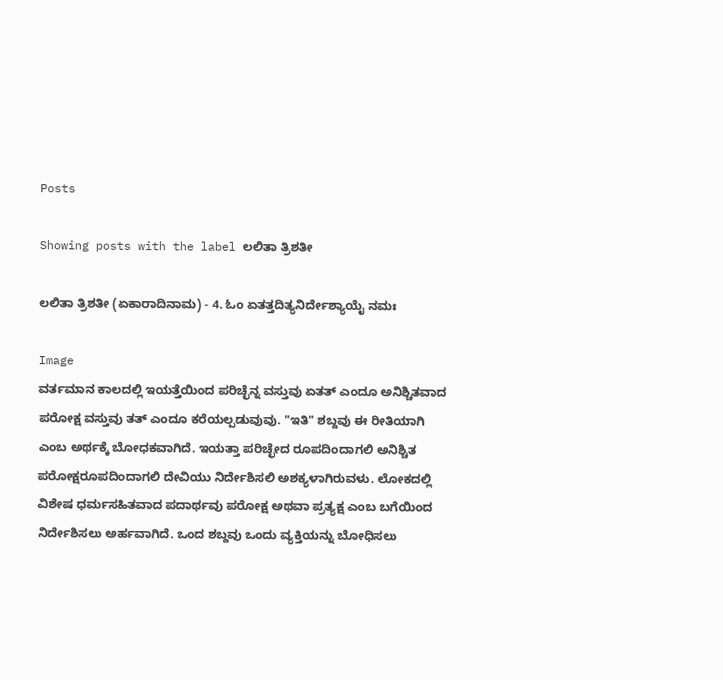Posts

Showing posts with the label ಲಲಿತಾ ತ್ರಿಶತೀ

ಲಲಿತಾ ತ್ರಿಶತೀ (ಏಕಾರಾದಿನಾಮ) - 4. ಓಂ ಏತತ್ತದಿತ್ಯನಿರ್ದೇಶ್ಯಾಯೈ ನಮಃ

Image
ವರ್ತಮಾನ ಕಾಲದಲ್ಲಿ ಇಯತ್ತೆಯಿಂದ ಪರಿಚ್ಛೆನ್ನ ವಸ್ತುವು ಏತತ್ ಎಂದೂ ಅನಿಶ್ಚಿತವಾದ ಪರೋಕ್ಷ ವಸ್ತುವು ತತ್ ಎಂದೂ ಕರೆಯಲ್ಪಡುವುವು. "ಇತಿ" ಶಬ್ದವು ಈ ರೀತಿಯಾಗಿ ಎಂಬ ಅರ್ಥಕ್ಕೆ ಬೋಧಕವಾಗಿದೆ. ಇಯತ್ತಾ ಪರಿಚ್ಛೇದ ರೂಪದಿಂದಾಗಲಿ ಅನಿಶ್ಚಿತ ಪರೋಕ್ಷರೂಪದಿಂದಾಗಲಿ ದೇವಿಯು ನಿರ್ದೇಶಿಸಲಿ ಅಶಕ್ಯಳಾಗಿರುವಳು. ಲೋಕದಲ್ಲಿ ವಿಶೇಷ ಧರ್ಮಸಹಿತವಾದ ಪದಾರ್ಥವು ಪರೋಕ್ಷ ಅಥವಾ ಪ್ರತ್ಯಕ್ಷ ಎಂಬ ಬಗೆಯಿಂದ ನಿರ್ದೇಶಿಸಲು ಅರ್ಹವಾಗಿದೆ. ಒಂದ ಶಬ್ದವು ಒಂದು ವ್ಯಕ್ತಿಯನ್ನು ಬೋಧಿಸಲು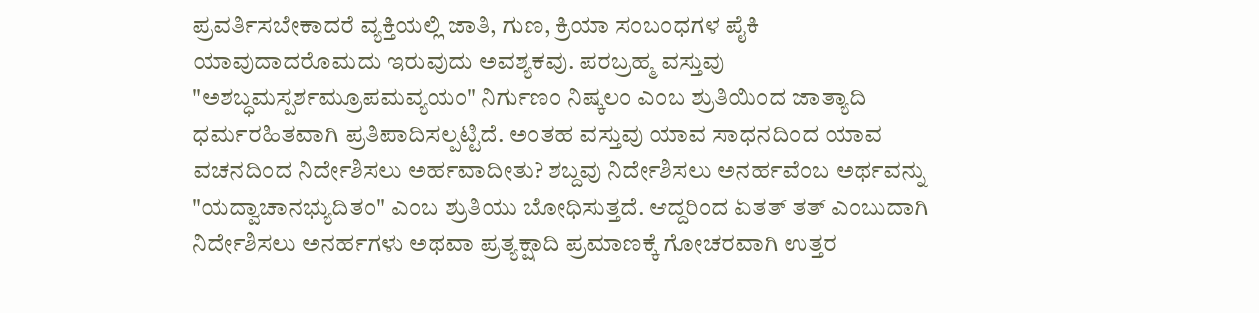ಪ್ರವರ್ತಿಸಬೇಕಾದರೆ ವ್ಯಕ್ತಿಯಲ್ಲಿ ಜಾತಿ, ಗುಣ, ಕ್ರಿಯಾ ಸಂಬಂಧಗಳ ಪೈಕಿ ಯಾವುದಾದರೊಮದು ಇರುವುದು ಅವಶ್ಯಕವು. ಪರಬ್ರಹ್ಮ ವಸ್ತುವು "ಅಶಬ್ಧಮಸ್ಪರ್ಶಮ್ರೂಪಮವ್ಯಯಂ" ನಿರ್ಗುಣಂ ನಿಷ್ಕಲಂ ಎಂಬ ಶ್ರುತಿಯಿಂದ ಜಾತ್ಯಾದಿ ಧರ್ಮರಹಿತವಾಗಿ ಪ್ರತಿಪಾದಿಸಲ್ಪಟ್ಟಿದೆ. ಅಂತಹ ವಸ್ತುವು ಯಾವ ಸಾಧನದಿಂದ ಯಾವ ವಚನದಿಂದ ನಿರ್ದೇಶಿಸಲು ಅರ್ಹವಾದೀತು? ಶಬ್ದವು ನಿರ್ದೇಶಿಸಲು ಅನರ್ಹವೆಂಬ ಅರ್ಥವನ್ನು "ಯದ್ವಾಚಾನಭ್ಯುದಿತಂ" ಎಂಬ ಶ್ರುತಿಯು ಬೋಧಿಸುತ್ತದೆ. ಆದ್ದರಿಂದ ಏತತ್ ತತ್ ಎಂಬುದಾಗಿ ನಿರ್ದೇಶಿಸಲು ಅನರ್ಹಗಳು ಅಥವಾ ಪ್ರತ್ಯಕ್ಷಾದಿ ಪ್ರಮಾಣಕ್ಕೆ ಗೋಚರವಾಗಿ ಉತ್ತರ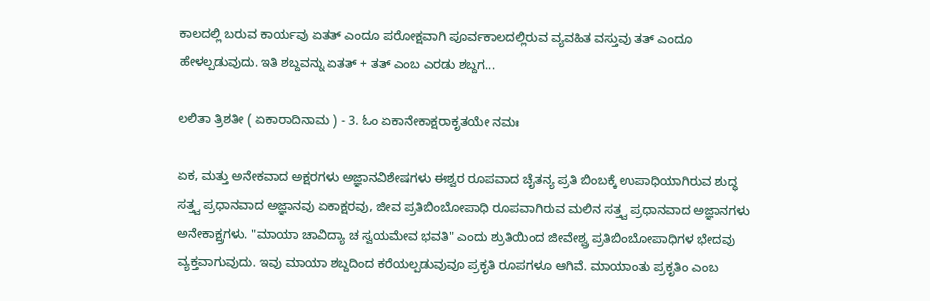ಕಾಲದಲ್ಲಿ ಬರುವ ಕಾರ್ಯವು ಏತತ್ ಎಂದೂ ಪರೋಕ್ಷವಾಗಿ ಪೂರ್ವಕಾಲದಲ್ಲಿರುವ ವ್ಯವಹಿತ ವಸ್ತುವು ತತ್ ಎಂದೂ ಹೇಳಲ್ಪಡುವುದು. ಇತಿ ಶಬ್ದವನ್ನು ಏತತ್ + ತತ್ ಎಂಬ ಎರಡು ಶಬ್ದಗ...

ಲಲಿತಾ ತ್ರಿಶತೀ ( ಏಕಾರಾದಿನಾಮ ) - 3. ಓಂ ಏಕಾನೇಕಾಕ್ಷರಾಕೃತಯೇ ನಮಃ

ಏಕ, ಮತ್ತು ಅನೇಕವಾದ ಅಕ್ಷರಗಳು ಅಜ್ಞಾನವಿಶೇಷಗಳು ಈಶ್ವರ ರೂಪವಾದ ಚೈತನ್ಯ ಪ್ರತಿ ಬಿಂಬಕ್ಕೆ ಉಪಾಧಿಯಾಗಿರುವ ಶುದ್ಧ ಸತ್ತ್ವ ಪ್ರಧಾನವಾದ ಅಜ್ಞಾನವು ಏಕಾಕ್ಷರವು, ಜೀವ ಪ್ರತಿಬಿಂಬೋಪಾಧಿ ರೂಪವಾಗಿರುವ ಮಲಿನ ಸತ್ತ್ವ ಪ್ರಧಾನವಾದ ಅಜ್ಞಾನಗಳು ಅನೇಕಾಕ್ಷ್ರಗಳು. "ಮಾಯಾ ಚಾವಿದ್ಯಾ ಚ ಸ್ವಯಮೇವ ಭವತಿ" ಎಂದು ಶ್ರುತಿಯಿಂದ ಜೀವೇಶ್ವ್ರ ಪ್ರತಿಬಿಂಬೋಪಾಧಿಗಳ ಭೇದವು ವ್ಯಕ್ತವಾಗುವುದು. ಇವು ಮಾಯಾ ಶಬ್ದದಿಂದ ಕರೆಯಲ್ಪಡುವುವೂ ಪ್ರಕೃತಿ ರೂಪಗಳೂ ಆಗಿವೆ. ಮಾಯಾಂತು ಪ್ರಕೃತಿಂ ಎಂಬ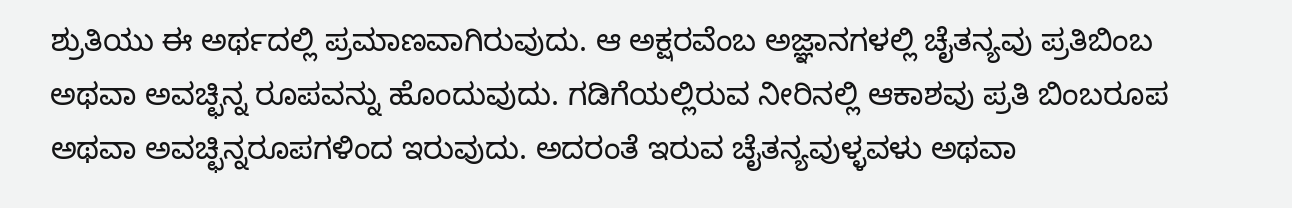ಶ್ರುತಿಯು ಈ ಅರ್ಥದಲ್ಲಿ ಪ್ರಮಾಣವಾಗಿರುವುದು. ಆ ಅಕ್ಷರವೆಂಬ ಅಜ್ಞಾನಗಳಲ್ಲಿ ಚೈತನ್ಯವು ಪ್ರತಿಬಿಂಬ ಅಥವಾ ಅವಚ್ಛಿನ್ನ ರೂಪವನ್ನು ಹೊಂದುವುದು. ಗಡಿಗೆಯಲ್ಲಿರುವ ನೀರಿನಲ್ಲಿ ಆಕಾಶವು ಪ್ರತಿ ಬಿಂಬರೂಪ ಅಥವಾ ಅವಚ್ಛಿನ್ನರೂಪಗಳಿಂದ ಇರುವುದು. ಅದರಂತೆ ಇರುವ ಚೈತನ್ಯವುಳ್ಳವಳು ಅಥವಾ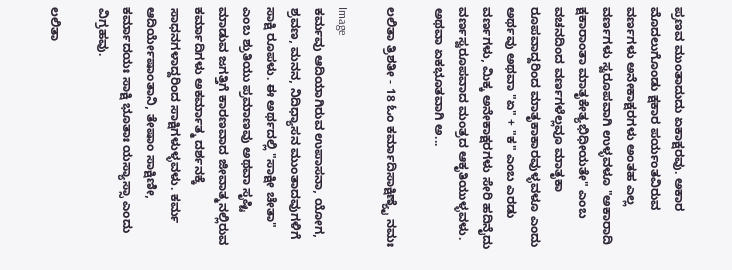ಪ್ರಣವ ಮುಂತಾದುದು ಏಕಾಕ್ಷರವು. ಅಕಾರ ಮೊದಲುಗೊಂಡು ಕ್ಷಕಾರ ಪರ್ಯಂತವಿರುವ ವರ್ಣಗಳು ಅನೇಕಾಕ್ಷರಗಳು ಅಂತಹ ಎಲ್ಲ ವರ್ಣಗಳು ಸ್ವರೂಪವಾಗಿ ಉಳ್ಳವಳೂ "ಅಕಾರಾದಿ ಕ್ಷಕಾರಾಂತಾ ಮಾತೃಕೇತ್ಯಭಿಧೀಯತೇ" ಎಂಬ ವಚನದಿಂದ ವರ್ಣಗಳೆಲ್ಲವೂ ಮಾತೃಕಾ ರೂಪವಾದ್ದರಿಂದ ಮಾತೃಕಾಕಾರವುಳ್ಳವಳೂ ಎಂದು ಅರ್ಥವು ಅಥವಾ "ಏ" + "ಕ" ಎಂಬ ಎರಡು ವರ್ಣಗಳು, ಮಿಕ್ಕ ಅನೇಕಾಕ್ಷರಗಳು ಸೇರಿ ಹದಿನೈದು ವರ್ಣಸ್ವರೂಪವಾದ ಮಂತ್ರದ ಆಕೃತಿಯುಳ್ಳವಳು. ಅಥವಾ ಏಕಭೂತವಾಗಿ ಅ...

ಲಲಿತಾ ತ್ರಿಶತೀ - 18 ಓಂ ಕರ್ಮಾದಿಸಾಕ್ಷಿಣ್ಯೈ ನಮಃ

Image
ಕರ್ಮವು ಆದಿಯಾಗಿರುವ ಉಪಾಸನಾ, ಯೋಗ, ಶ್ರವಣ, ಮನನ, ನಿದಿಧ್ಯಾಸನ ಮುಂತಾದವುಗಳಿಗೆ ಸಾಕ್ಷಿ ರೂಪಳು. ಈ ಅರ್ಥದಲ್ಲಿ "ಸಾಕ್ಷೀ ಚೇತಾ" ಎಂಬ ಶ್ರುತಿಯು ಪ್ರಮಾಣವು ಅಥವಾ ಸೃಷ್ಟಿ ಮಾಡುವ ಜಗತ್ತಿಗೆ ಕಾರಣವಾದ ಜೀವಾತ್ಮನಲ್ಲಿರುವ ಕರ್ಮಾದಿಗಳು ಅಕರ್ಮಾತ್ಮ ದರ್ಶನಕ್ಕೆ ಸಾಧನಗಳಾದ್ದರಿಂದ ಸಾಕ್ಷಿಗಳುಳ್ಳವಳು. ಕರ್ಮ ಆದಿರ್ಯೇಷಾಂತಾನಿ, ತೇಷಾಂ ಸಾಕ್ಷಿಣೀ, ಕರ್ಮಾದಯಃ ಸಾಕ್ಷಿ ಭೂತಾಃ ಯಸ್ಯಾಸ್ಸಾ ಎಂದು ವಿಗ್ರಹವು.

ಲಲಿತಾ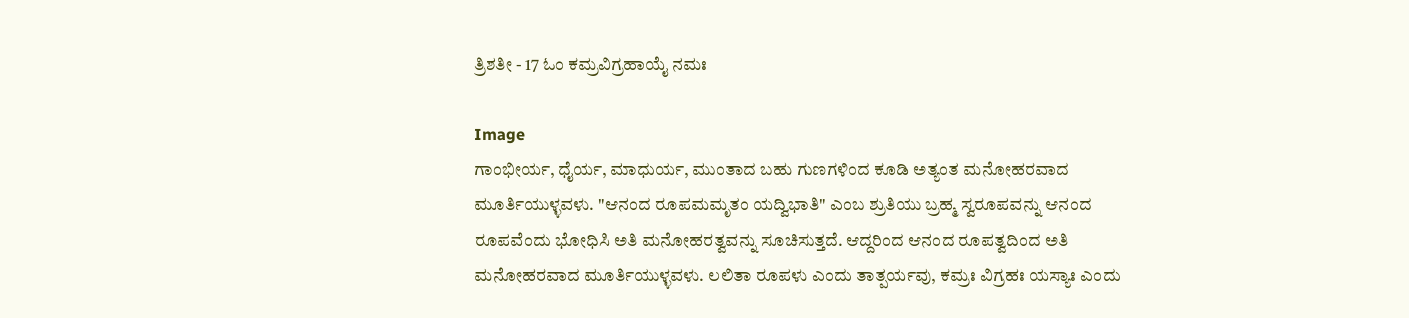ತ್ರಿಶತೀ - 17 ಓಂ ಕಮ್ರವಿಗ್ರಹಾಯೈ ನಮಃ

Image
ಗಾಂಭೀರ್ಯ, ಧೈರ್ಯ, ಮಾಧುರ್ಯ, ಮುಂತಾದ ಬಹು ಗುಣಗಳಿಂದ ಕೂಡಿ ಅತ್ಯಂತ ಮನೋಹರವಾದ ಮೂರ್ತಿಯುಳ್ಳವಳು. "ಆನಂದ ರೂಪಮಮೃತಂ ಯದ್ವಿಭಾತಿ" ಎಂಬ ಶ್ರುತಿಯು ಬ್ರಹ್ಮ ಸ್ವರೂಪವನ್ನು ಆನಂದ ರೂಪವೆಂದು ಭೋಧಿಸಿ ಅತಿ ಮನೋಹರತ್ವವನ್ನು ಸೂಚಿಸುತ್ತದೆ. ಆದ್ದರಿಂದ ಆನಂದ ರೂಪತ್ವದಿಂದ ಅತಿ ಮನೋಹರವಾದ ಮೂರ್ತಿಯುಳ್ಳವಳು. ಲಲಿತಾ ರೂಪಳು ಎಂದು ತಾತ್ಪರ್ಯವು, ಕಮ್ರಃ ವಿಗ್ರಹಃ ಯಸ್ಯಾಃ ಎಂದು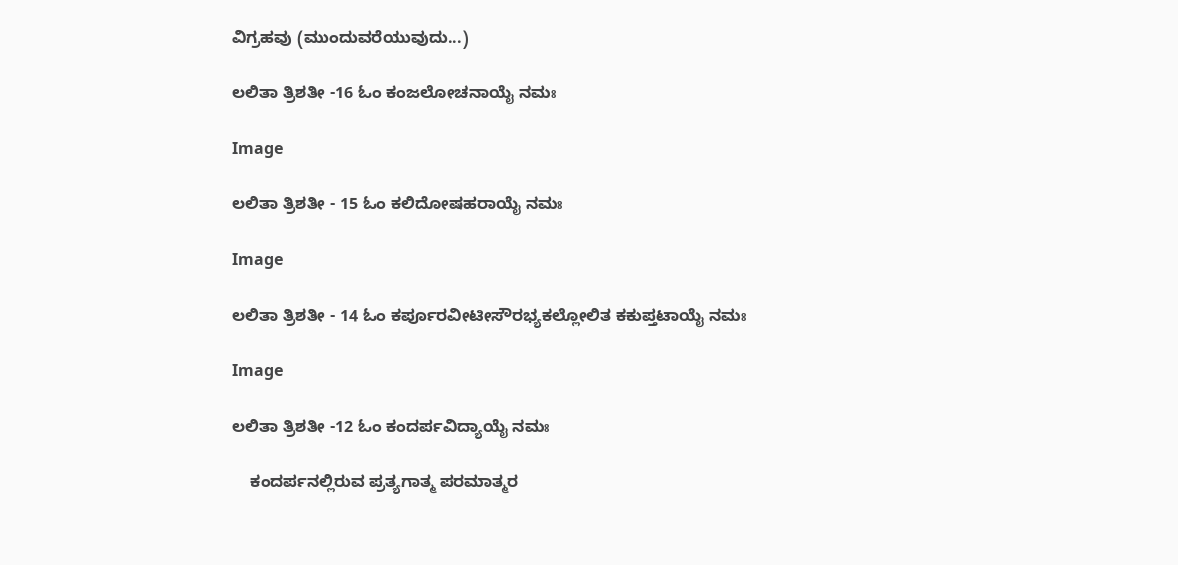ವಿಗ್ರಹವು (ಮುಂದುವರೆಯುವುದು...)

ಲಲಿತಾ ತ್ರಿಶತೀ -16 ಓಂ ಕಂಜಲೋಚನಾಯೈ ನಮಃ

Image

ಲಲಿತಾ ತ್ರಿಶತೀ - 15 ಓಂ ಕಲಿದೋಷಹರಾಯೈ ನಮಃ

Image

ಲಲಿತಾ ತ್ರಿಶತೀ - 14 ಓಂ ಕರ್ಪೂರವೀಟೀಸೌರಭ್ಯಕಲ್ಲೋಲಿತ ಕಕುಪ್ತಟಾಯೈ ನಮಃ

Image

ಲಲಿತಾ ತ್ರಿಶತೀ -12 ಓಂ ಕಂದರ್ಪವಿದ್ಯಾಯೈ ನಮಃ

    ಕಂದರ್ಪನಲ್ಲಿರುವ ಪ್ರತ್ಯಗಾತ್ಮ ಪರಮಾತ್ಮರ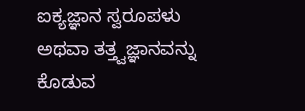ಐಕ್ಯಜ್ಞಾನ ಸ್ವರೂಪಳು ಅಥವಾ ತತ್ತ್ವಜ್ಞಾನವನ್ನು ಕೊಡುವ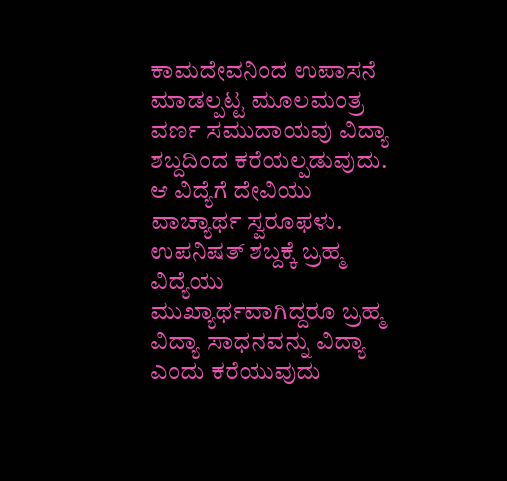ಕಾಮದೇವನಿಂದ ಉಪಾಸನೆ ಮಾಡಲ್ಪಟ್ಟ ಮೂಲಮಂತ್ರ ವರ್ಣ ಸಮುದಾಯವು ವಿದ್ಯಾ ಶಬ್ದದಿಂದ ಕರೆಯಲ್ಪಡುವುದು. ಆ ವಿದ್ಯೆಗೆ ದೇವಿಯು ವಾಚ್ಯಾರ್ಥ ಸ್ವರೂಫಳು. ಉಪನಿಷತ್ ಶಬ್ದಕ್ಕೆ ಬ್ರಹ್ಮ ವಿದ್ಯೆಯು ಮುಖ್ಯಾರ್ಥವಾಗಿದ್ದರೂ ಬ್ರಹ್ಮ ವಿದ್ಯಾ ಸಾಧನವನ್ನು ವಿದ್ಯಾ ಎಂದು ಕರೆಯುವುದು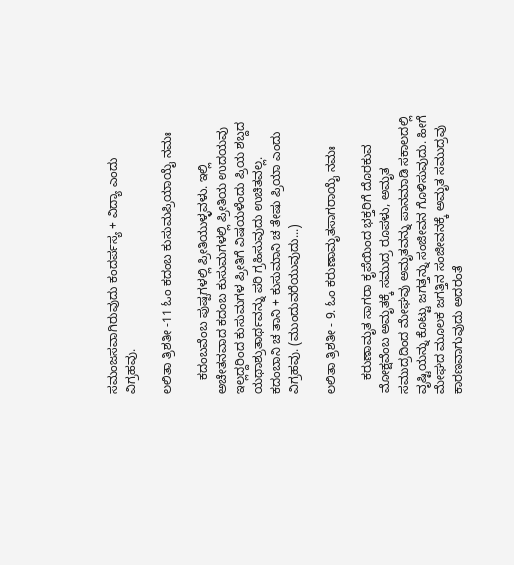ಸಮಂಜಸವಾಗಿರುವುದು ಕಂದರ್ಪಸ್ಯ + ವಿದ್ಯಾ ಎಂದು ವಿಗ್ರಹವು.

ಲಲಿತಾ ತ್ರಿಶತೀ -11 ಓಂ ಕದಂಬ ಕುಸುಮಪ್ರಿಯಾಯೈ ನಮಃ

    ಕದಂಬವೆಂಬ ಪುಷ್ಪಗಳಲ್ಲಿ ಪ್ರೀತಿಯುಳ್ಳವಳು. ಇಲ್ಲಿ ಅಚೇತನವಾದ ಕದಂಬ ಕುಸುಮಗಳಲ್ಲಿ ಪ್ರೀತಿಯ ಉದಯವು ಇಲ್ಲದ್ದರಿಂದ ಕುಸುಮಗಳ ಪ್ರೀತಿಗೆ ವಿಷಯಳೆಂದು ಪ್ರಿಯ ಶಬ್ದದ ಯಥಾಶ್ರುತಾರ್ಥವನ್ನು ಪರಿ ಗ್ರಹಿಸುವುದು ಉಚಿತವಲ್ಲ. ಕದಂಬಾನಿ ಚ ತಾನಿ + ಕುಸುಮಾನಿ ಚ ತೇಷು ಪ್ರಿಯಾ ಎಂದು ವಿಗ್ರಹವು. (ಮುಂದುವರೆಯುವುದು...)

ಲಲಿತಾ ತ್ರಿಶತೀ - 9. ಓಂ ಕರುಣಾಮೃತಸಾಗರಾಯೈ ನಮಃ

    ಕರುಣಾಮೃತ ಸಾಗರಾ ಕೃಪೆಯಿಂದ ಭಕ್ತರಿಗೆ ದೊರಕುವ ಮೋಕ್ಷವೆಂಬ ಅಮೃತಕ್ಕೆ ಸಮುದ್ರ ರೂಪಳು, ಅಮೃತ ಸಮುದ್ರದಿಂದ ಮೇಘವು ಅಮೃತವನ್ನು ಪಾನಮಾಡಿ ಸಕಾಲದಲ್ಲಿ ವೃಷ್ಟಿಯನ್ನು ಕೊಟ್ಟು ಜಗತ್ತನ್ನು ಸಂಜೀವನ ಗೊಳಿಸುವುದು. ಹೀಗೆ ಮೇಘದ ಮೂಲಕ ಜಗತ್ತಿನ ಸಂಜೀವನಕ್ಕೆ ಅಮೃತ ಸಮುದ್ರವು ಕಾರಣವಾಗುವುದು ಅದರಂತೆ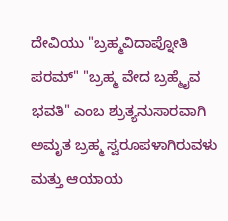ದೇವಿಯು "ಬ್ರಹ್ಮವಿದಾಪ್ನೋತಿ ಪರಮ್" "ಬ್ರಹ್ಮ ವೇದ ಬ್ರಹ್ಮೈವ ಭವತಿ" ಎಂಬ ಶ್ರುತ್ಯನುಸಾರವಾಗಿ ಅಮೃತ ಬ್ರಹ್ಮ ಸ್ವರೂಪಳಾಗಿರುವಳು ಮತ್ತು ಆಯಾಯ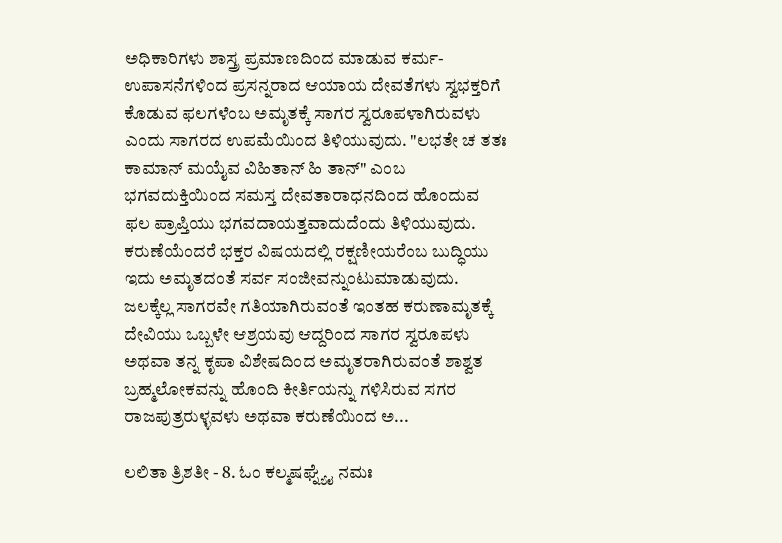ಅಧಿಕಾರಿಗಳು ಶಾಸ್ತ್ರ ಪ್ರಮಾಣದಿಂದ ಮಾಡುವ ಕರ್ಮ-ಉಪಾಸನೆಗಳಿಂದ ಪ್ರಸನ್ನರಾದ ಆಯಾಯ ದೇವತೆಗಳು ಸ್ವಭಕ್ತರಿಗೆ ಕೊಡುವ ಫಲಗಳೆಂಬ ಅಮೃತಕ್ಕೆ ಸಾಗರ ಸ್ವರೂಪಳಾಗಿರುವಳು ಎಂದು ಸಾಗರದ ಉಪಮೆಯಿಂದ ತಿಳಿಯುವುದು. "ಲಭತೇ ಚ ತತಃ ಕಾಮಾನ್ ಮಯೈವ ವಿಹಿತಾನ್ ಹಿ ತಾನ್" ಎಂಬ ಭಗವದುಕ್ತಿಯಿಂದ ಸಮಸ್ತ ದೇವತಾರಾಧನದಿಂದ ಹೊಂದುವ ಫಲ ಪ್ರಾಪ್ತಿಯು ಭಗವದಾಯತ್ತವಾದುದೆಂದು ತಿಳಿಯುವುದು. ಕರುಣೆಯೆಂದರೆ ಭಕ್ತರ ವಿಷಯದಲ್ಲಿ ರಕ್ಷಣೀಯರೆಂಬ ಬುದ್ಧಿಯು ಇದು ಅಮೃತದಂತೆ ಸರ್ವ ಸಂಜೀವನ್ನುಂಟುಮಾಡುವುದು. ಜಲಕ್ಕೆಲ್ಲ ಸಾಗರವೇ ಗತಿಯಾಗಿರುವಂತೆ ಇಂತಹ ಕರುಣಾಮೃತಕ್ಕೆ ದೇವಿಯು ಒಬ್ಬಳೇ ಆಶ್ರಯವು ಆದ್ದರಿಂದ ಸಾಗರ ಸ್ವರೂಪಳು ಅಥವಾ ತನ್ನ ಕೃಪಾ ವಿಶೇಷದಿಂದ ಅಮೃತರಾಗಿರುವಂತೆ ಶಾಶ್ವತ ಬ್ರಹ್ಮಲೋಕವನ್ನು ಹೊಂದಿ ಕೀರ್ತಿಯನ್ನು ಗಳಿಸಿರುವ ಸಗರ ರಾಜಪುತ್ರರುಳ್ಳವಳು ಅಥವಾ ಕರುಣೆಯಿಂದ ಅ...

ಲಲಿತಾ ತ್ರಿಶತೀ - 8. ಓಂ ಕಲ್ಮಷಘ್ನ್ಯೈ ನಮಃ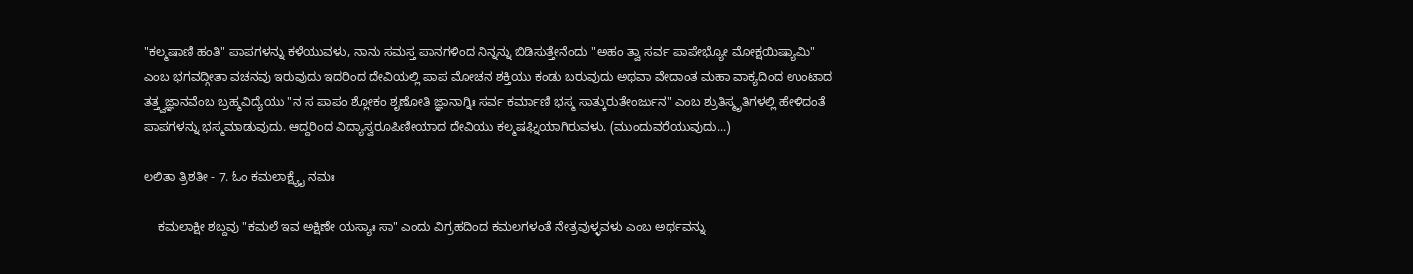"ಕಲ್ಮಷಾಣಿ ಹಂತಿ" ಪಾಪಗಳನ್ನು ಕಳೆಯುವಳು, ನಾನು ಸಮಸ್ತ ಪಾನಗಳಿಂದ ನಿನ್ನನ್ನು ಬಿಡಿಸುತ್ತೇನೆಂದು "ಅಹಂ ತ್ವಾ ಸರ್ವ ಪಾಪೇಭ್ಯೋ ಮೋಕ್ಷಯಿಷ್ಯಾಮಿ" ಎಂಬ ಭಗವದ್ಗೀತಾ ವಚನವು ಇರುವುದು ಇದರಿಂದ ದೇವಿಯಲ್ಲಿ ಪಾಪ ಮೋಚನ ಶಕ್ತಿಯು ಕಂಡು ಬರುವುದು ಅಥವಾ ವೇದಾಂತ ಮಹಾ ವಾಕ್ಯದಿಂದ ಉಂಟಾದ ತತ್ತ್ವಜ್ಞಾನವೆಂಬ ಬ್ರಹ್ಮವಿದ್ಯೆಯು "ನ ಸ ಪಾಪಂ ಶ್ಲೋಕಂ ಶೃಣೋತಿ ಜ್ಞಾನಾಗ್ನಿಃ ಸರ್ವ ಕರ್ಮಾಣಿ ಭಸ್ಮ ಸಾತ್ಕುರುತೇಂರ್ಜುನ" ಎಂಬ ಶ್ರುತಿಸ್ಮೃತಿಗಳಲ್ಲಿ ಹೇಳಿದಂತೆ ಪಾಪಗಳನ್ನು ಭಸ್ಮಮಾಡುವುದು. ಆದ್ದರಿಂದ ವಿದ್ಯಾಸ್ವರೂಪಿಣೀಯಾದ ದೇವಿಯು ಕಲ್ಮಷಘ್ನಿಯಾಗಿರುವಳು. (ಮುಂದುವರೆಯುವುದು...)

ಲಲಿತಾ ತ್ರಿಶತೀ - 7. ಓಂ ಕಮಲಾಕ್ಷ್ಯೈ ನಮಃ

    ಕಮಲಾಕ್ಷೀ ಶಬ್ದವು "ಕಮಲೆ ಇವ ಅಕ್ಷಿಣೇ ಯಸ್ಯಾಃ ಸಾ" ಎಂದು ವಿಗ್ರಹದಿಂದ ಕಮಲಗಳಂತೆ ನೇತ್ರವುಳ್ಳವಳು ಎಂಬ ಅರ್ಥವನ್ನು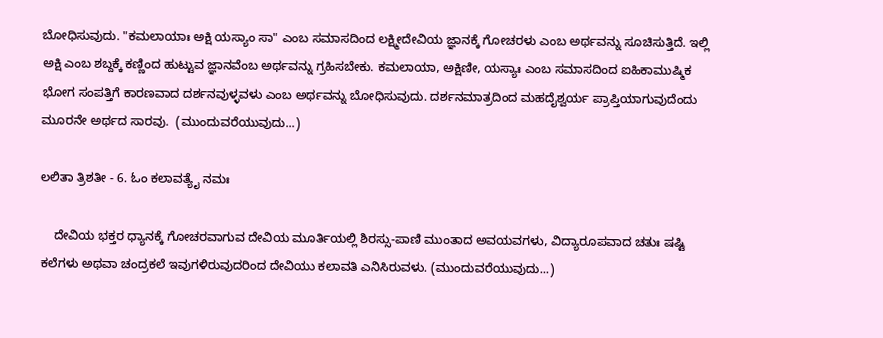ಬೋಧಿಸುವುದು. "ಕಮಲಾಯಾಃ ಅಕ್ಷಿ ಯಸ್ಯಾಂ ಸಾ" ಎಂಬ ಸಮಾಸದಿಂದ ಲಕ್ಷ್ಮೀದೇವಿಯ ಜ್ಞಾನಕ್ಕೆ ಗೋಚರಳು ಎಂಬ ಅರ್ಥವನ್ನು ಸೂಚಿಸುತ್ತಿದೆ. ಇಲ್ಲಿ ಅಕ್ಷಿ ಎಂಬ ಶಬ್ದಕ್ಕೆ ಕಣ್ಣಿಂದ ಹುಟ್ಟುವ ಜ್ಞಾನವೆಂಬ ಅರ್ಥವನ್ನು ಗ್ರಹಿಸಬೇಕು. ಕಮಲಾಯಾ, ಅಕ್ಷಿಣೀ, ಯಸ್ಯಾಃ ಎಂಬ ಸಮಾಸದಿಂದ ಐಹಿಕಾಮುಷ್ಮಿಕ ಭೋಗ ಸಂಪತ್ತಿಗೆ ಕಾರಣವಾದ ದರ್ಶನವುಳ್ಳವಳು ಎಂಬ ಅರ್ಥವನ್ನು ಬೋಧಿಸುವುದು. ದರ್ಶನಮಾತ್ರದಿಂದ ಮಹದೈಶ್ವರ್ಯ ಪ್ರಾಪ್ತಿಯಾಗುವುದೆಂದು ಮೂರನೇ ಅರ್ಥದ ಸಾರವು.  (ಮುಂದುವರೆಯುವುದು...)

ಲಲಿತಾ ತ್ರಿಶತೀ - 6. ಓಂ ಕಲಾವತ್ಯೈ ನಮಃ

    ದೇವಿಯ ಭಕ್ತರ ಧ್ಯಾನಕ್ಕೆ ಗೋಚರವಾಗುವ ದೇವಿಯ ಮೂರ್ತಿಯಲ್ಲಿ ಶಿರಸ್ಸು-ಪಾಣಿ ಮುಂತಾದ ಅವಯವಗಳು, ವಿದ್ಯಾರೂಪವಾದ ಚತುಃ ಷಷ್ಟಿ ಕಲೆಗಳು ಅಥವಾ ಚಂದ್ರಕಲೆ ಇವುಗಳಿರುವುದರಿಂದ ದೇವಿಯು ಕಲಾವತಿ ಎನಿಸಿರುವಳು. (ಮುಂದುವರೆಯುವುದು...)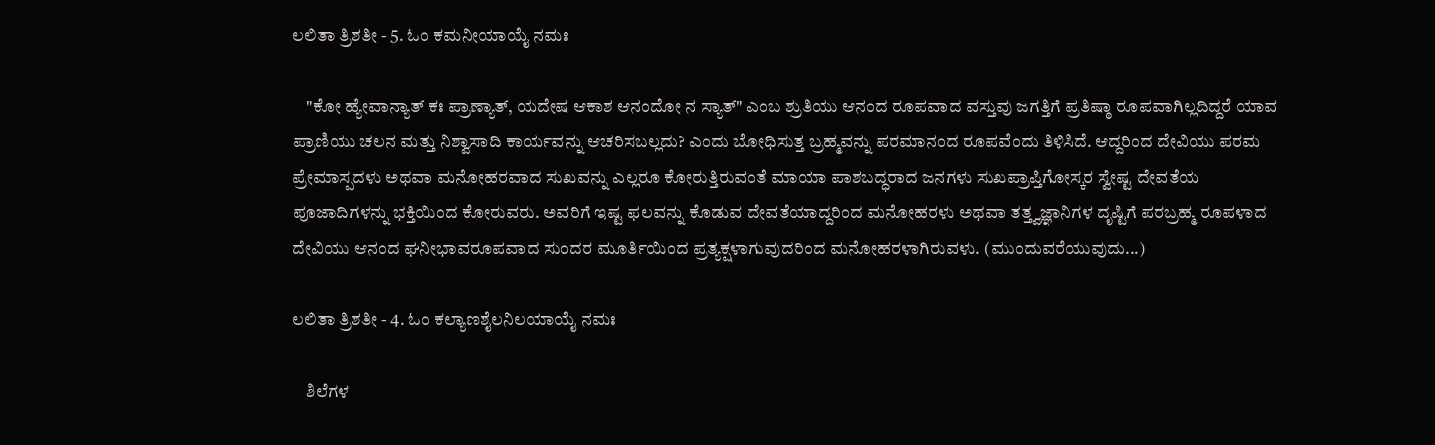ಲಲಿತಾ ತ್ರಿಶತೀ - 5. ಓಂ ಕಮನೀಯಾಯೈ ನಮಃ

    "ಕೋ ಹ್ಯೇವಾನ್ಯಾತ್ ಕಃ ಪ್ರಾಣ್ಯಾತ್, ಯದೇಷ ಆಕಾಶ ಆನಂದೋ ನ ಸ್ಯಾತ್" ಎಂಬ ಶ್ರುತಿಯು ಆನಂದ ರೂಪವಾದ ವಸ್ತುವು ಜಗತ್ತಿಗೆ ಪ್ರತಿಷ್ಠಾ ರೂಪವಾಗಿಲ್ಲದಿದ್ದರೆ ಯಾವ ಪ್ರಾಣಿಯು ಚಲನ ಮತ್ತು ನಿಶ್ವಾಸಾದಿ ಕಾರ್ಯವನ್ನು ಆಚರಿಸಬಲ್ಲದು? ಎಂದು ಬೋಧಿಸುತ್ತ ಬ್ರಹ್ಮವನ್ನು ಪರಮಾನಂದ ರೂಪವೆಂದು ತಿಳಿಸಿದೆ. ಆದ್ದರಿಂದ ದೇವಿಯು ಪರಮ ಪ್ರೇಮಾಸ್ಪದಳು ಅಥವಾ ಮನೋಹರವಾದ ಸುಖವನ್ನು ಎಲ್ಲರೂ ಕೋರುತ್ತಿರುವಂತೆ ಮಾಯಾ ಪಾಶಬದ್ಧರಾದ ಜನಗಳು ಸುಖಪ್ರಾಪ್ತಿಗೋಸ್ಕರ ಸ್ವೇಷ್ಟ ದೇವತೆಯ ಪೂಜಾದಿಗಳನ್ನು ಭಕ್ತಿಯಿಂದ ಕೋರುವರು. ಅವರಿಗೆ ಇಷ್ಟ ಫಲವನ್ನು ಕೊಡುವ ದೇವತೆಯಾದ್ದರಿಂದ ಮನೋಹರಳು ಅಥವಾ ತತ್ತ್ವಜ್ಞಾನಿಗಳ ದೃಷ್ಟಿಗೆ ಪರಬ್ರಹ್ಮ ರೂಪಳಾದ ದೇವಿಯು ಆನಂದ ಘನೀಭಾವರೂಪವಾದ ಸುಂದರ ಮೂರ್ತಿಯಿಂದ ಪ್ರತ್ಯಕ್ಷಳಾಗುವುದರಿಂದ ಮನೋಹರಳಾಗಿರುವಳು. (ಮುಂದುವರೆಯುವುದು...)

ಲಲಿತಾ ತ್ರಿಶತೀ - 4. ಓಂ ಕಲ್ಯಾಣಶೈಲನಿಲಯಾಯೈ ನಮಃ

    ಶಿಲೆಗಳ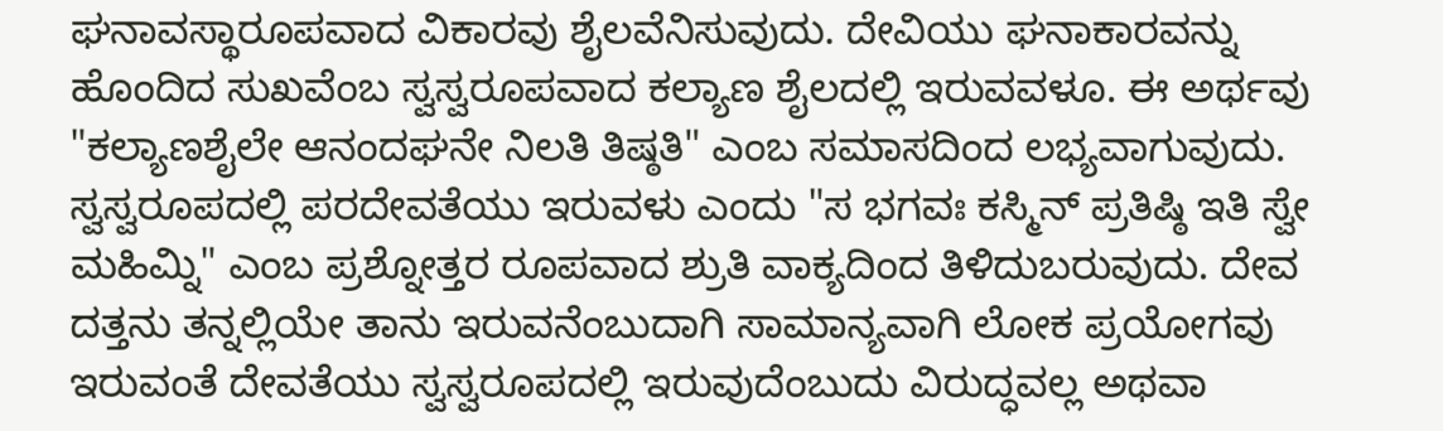ಘನಾವಸ್ಥಾರೂಪವಾದ ವಿಕಾರವು ಶೈಲವೆನಿಸುವುದು. ದೇವಿಯು ಘನಾಕಾರವನ್ನು ಹೊಂದಿದ ಸುಖವೆಂಬ ಸ್ವಸ್ವರೂಪವಾದ ಕಲ್ಯಾಣ ಶೈಲದಲ್ಲಿ ಇರುವವಳೂ. ಈ ಅರ್ಥವು "ಕಲ್ಯಾಣಶೈಲೇ ಆನಂದಘನೇ ನಿಲತಿ ತಿಷ್ಠತಿ" ಎಂಬ ಸಮಾಸದಿಂದ ಲಭ್ಯವಾಗುವುದು. ಸ್ವಸ್ವರೂಪದಲ್ಲಿ ಪರದೇವತೆಯು ಇರುವಳು ಎಂದು "ಸ ಭಗವಃ ಕಸ್ಮಿನ್ ಪ್ರತಿಷ್ಠಿ ಇತಿ ಸ್ವೇ ಮಹಿಮ್ನಿ" ಎಂಬ ಪ್ರಶ್ನೋತ್ತರ ರೂಪವಾದ ಶ್ರುತಿ ವಾಕ್ಯದಿಂದ ತಿಳಿದುಬರುವುದು. ದೇವ ದತ್ತನು ತನ್ನಲ್ಲಿಯೇ ತಾನು ಇರುವನೆಂಬುದಾಗಿ ಸಾಮಾನ್ಯವಾಗಿ ಲೋಕ ಪ್ರಯೋಗವು ಇರುವಂತೆ ದೇವತೆಯು ಸ್ವಸ್ವರೂಪದಲ್ಲಿ ಇರುವುದೆಂಬುದು ವಿರುದ್ಧವಲ್ಲ ಅಥವಾ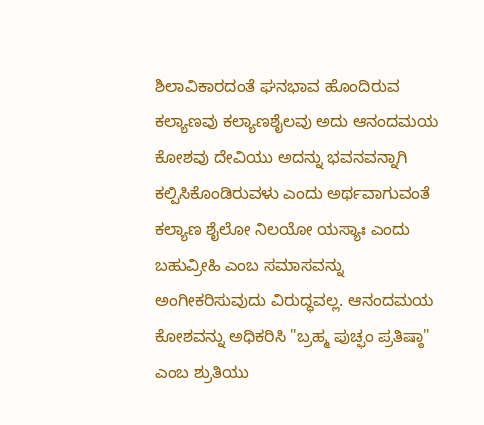ಶಿಲಾವಿಕಾರದಂತೆ ಘನಭಾವ ಹೊಂದಿರುವ ಕಲ್ಯಾಣವು ಕಲ್ಯಾಣಶೈಲವು ಅದು ಆನಂದಮಯ ಕೋಶವು ದೇವಿಯು ಅದನ್ನು ಭವನವನ್ನಾಗಿ ಕಲ್ಪಿಸಿಕೊಂಡಿರುವಳು ಎಂದು ಅರ್ಥವಾಗುವಂತೆ ಕಲ್ಯಾಣ ಶೈಲೋ ನಿಲಯೋ ಯಸ್ಯಾಃ ಎಂದು ಬಹುವ್ರೀಹಿ ಎಂಬ ಸಮಾಸವನ್ನು ಅಂಗೀಕರಿಸುವುದು ವಿರುದ್ಧವಲ್ಲ. ಆನಂದಮಯ ಕೋಶವನ್ನು ಅಧಿಕರಿಸಿ "ಬ್ರಹ್ಮ ಪುಚ್ಫಂ ಪ್ರತಿಷ್ಠಾ" ಎಂಬ ಶ್ರುತಿಯು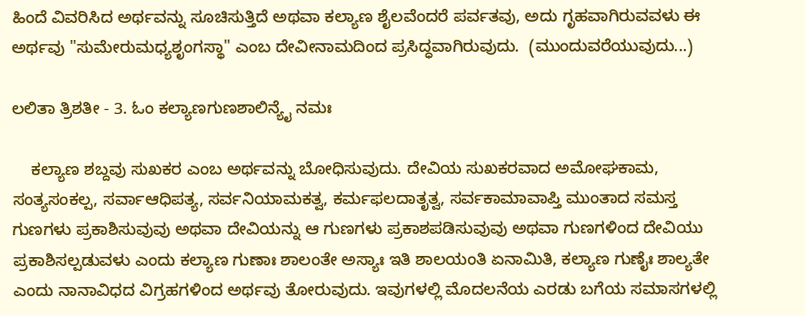ಹಿಂದೆ ವಿವರಿಸಿದ ಅರ್ಥವನ್ನು ಸೂಚಿಸುತ್ತಿದೆ ಅಥವಾ ಕಲ್ಯಾಣ ಶೈಲವೆಂದರೆ ಪರ್ವತವು, ಅದು ಗೃಹವಾಗಿರುವವಳು ಈ ಅರ್ಥವು "ಸುಮೇರುಮಧ್ಯಶೃಂಗಸ್ಥಾ" ಎಂಬ ದೇವೀನಾಮದಿಂದ ಪ್ರಸಿದ್ಧವಾಗಿರುವುದು.  (ಮುಂದುವರೆಯುವುದು...)

ಲಲಿತಾ ತ್ರಿಶತೀ - 3. ಓಂ ಕಲ್ಯಾಣಗುಣಶಾಲಿನ್ಯೈ ನಮಃ

    ಕಲ್ಯಾಣ ಶಬ್ದವು ಸುಖಕರ ಎಂಬ ಅರ್ಥವನ್ನು ಬೋಧಿಸುವುದು. ದೇವಿಯ ಸುಖಕರವಾದ ಅಮೋಘಕಾಮ, ಸಂತ್ಯಸಂಕಲ್ಪ, ಸರ್ವಾಆಧಿಪತ್ಯ, ಸರ್ವನಿಯಾಮಕತ್ವ, ಕರ್ಮಫಲದಾತೃತ್ವ, ಸರ್ವಕಾಮಾವಾಪ್ತಿ ಮುಂತಾದ ಸಮಸ್ತ ಗುಣಗಳು ಪ್ರಕಾಶಿಸುವುವು ಅಥವಾ ದೇವಿಯನ್ನು ಆ ಗುಣಗಳು ಪ್ರಕಾಶಪಡಿಸುವುವು ಅಥವಾ ಗುಣಗಳಿಂದ ದೇವಿಯು ಪ್ರಕಾಶಿಸಲ್ಪಡುವಳು ಎಂದು ಕಲ್ಯಾಣ ಗುಣಾಃ ಶಾಲಂತೇ ಅಸ್ಯಾಃ ಇತಿ ಶಾಲಯಂತಿ ಏನಾಮಿತಿ, ಕಲ್ಯಾಣ ಗುಣೈಃ ಶಾಲ್ಯತೇ ಎಂದು ನಾನಾವಿಧದ ವಿಗ್ರಹಗಳಿಂದ ಅರ್ಥವು ತೋರುವುದು. ಇವುಗಳಲ್ಲಿ ಮೊದಲನೆಯ ಎರಡು ಬಗೆಯ ಸಮಾಸಗಳಲ್ಲಿ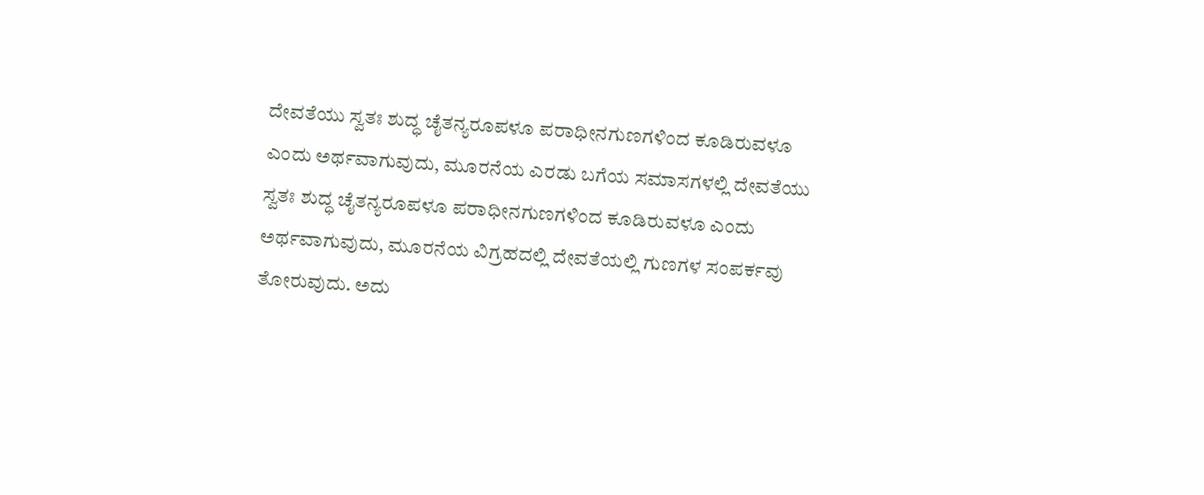ದೇವತೆಯು ಸ್ವತಃ ಶುದ್ಧ ಚೈತನ್ಯರೂಪಳೂ ಪರಾಧೀನಗುಣಗಳಿಂದ ಕೂಡಿರುವಳೂ ಎಂದು ಅರ್ಥವಾಗುವುದು, ಮೂರನೆಯ ಎರಡು ಬಗೆಯ ಸಮಾಸಗಳಲ್ಲಿ ದೇವತೆಯು ಸ್ವತಃ ಶುದ್ಧ ಚೈತನ್ಯರೂಪಳೂ ಪರಾಧೀನಗುಣಗಳಿಂದ ಕೂಡಿರುವಳೂ ಎಂದು ಅರ್ಥವಾಗುವುದು, ಮೂರನೆಯ ವಿಗ್ರಹದಲ್ಲಿ ದೇವತೆಯಲ್ಲಿ ಗುಣಗಳ ಸಂಪರ್ಕವು ತೋರುವುದು. ಅದು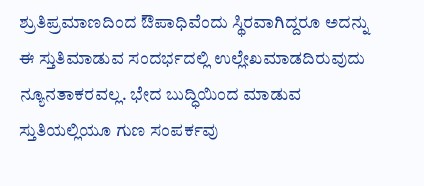ಶ್ರುತಿಪ್ರಮಾಣದಿಂದ ಔಪಾಧಿವೆಂದು ಸ್ಥಿರವಾಗಿದ್ದರೂ ಅದನ್ನು ಈ ಸ್ತುತಿಮಾಡುವ ಸಂದರ್ಭದಲ್ಲಿ ಉಲ್ಲೇಖಮಾಡದಿರುವುದು ನ್ಯೂನತಾಕರವಲ್ಲ. ಭೇದ ಬುದ್ಧಿಯಿಂದ ಮಾಡುವ ಸ್ತುತಿಯಲ್ಲಿಯೂ ಗುಣ ಸಂಪರ್ಕವು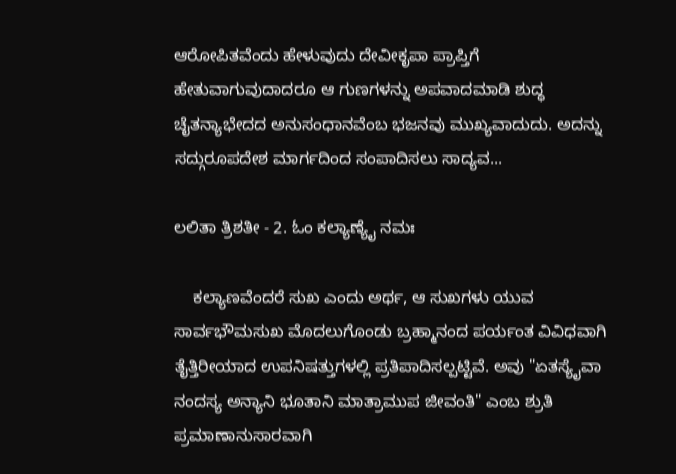ಆರೋಪಿತವೆಂದು ಹೇಳುವುದು ದೇವೀಕೃಪಾ ಪ್ರಾಪ್ತಿಗೆ ಹೇತುವಾಗುವುದಾದರೂ ಆ ಗುಣಗಳನ್ನು ಅಪವಾದಮಾಡಿ ಶುದ್ಧ ಚೈತನ್ಯಾಭೇದದ ಅನುಸಂಧಾನವೆಂಬ ಭಜನವು ಮುಖ್ಯವಾದುದು. ಅದನ್ನು ಸದ್ಗುರೂಪದೇಶ ಮಾರ್ಗದಿಂದ ಸಂಪಾದಿಸಲು ಸಾದ್ಯವ...

ಲಲಿತಾ ತ್ರಿಶತೀ - 2. ಓಂ ಕಲ್ಯಾಣ್ಯೈ ನಮಃ

    ಕಲ್ಯಾಣವೆಂದರೆ ಸುಖ ಎಂದು ಅರ್ಥ, ಆ ಸುಖಗಳು ಯುವ ಸಾರ್ವಭೌಮಸುಖ ಮೊದಲುಗೊಂಡು ಬ್ರಹ್ಮಾನಂದ ಪರ್ಯಂತ ವಿವಿಧವಾಗಿ ತೈತ್ತಿರೀಯಾದ ಉಪನಿಷತ್ತುಗಳಲ್ಲಿ ಪ್ರತಿಪಾದಿಸಲ್ಪಟ್ಟಿವೆ. ಅವು "ಏತಸ್ಯೈವಾ ನಂದಸ್ಯ ಅನ್ಯಾನಿ ಭೂತಾನಿ ಮಾತ್ರಾಮುಪ ಜೀವಂತಿ" ಎಂಬ ಶ್ರುತಿ ಪ್ರಮಾಣಾನುಸಾರವಾಗಿ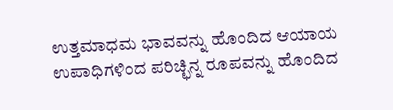ಉತ್ತಮಾಧಮ ಭಾವವನ್ನು ಹೊಂದಿದ ಆಯಾಯ ಉಪಾಧಿಗಳಿಂದ ಪರಿಚ್ಛಿನ್ನ ರೂಪವನ್ನು ಹೊಂದಿದ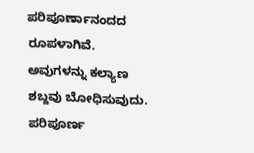ಪರಿಪೂರ್ಣಾನಂದದ ರೂಪಳಾಗಿವೆ. ಅವುಗಳನ್ನು ಕಲ್ಯಾಣ ಶಬ್ದವು ಬೋಧಿಸುವುದು. ಪರಿಪೂರ್ಣ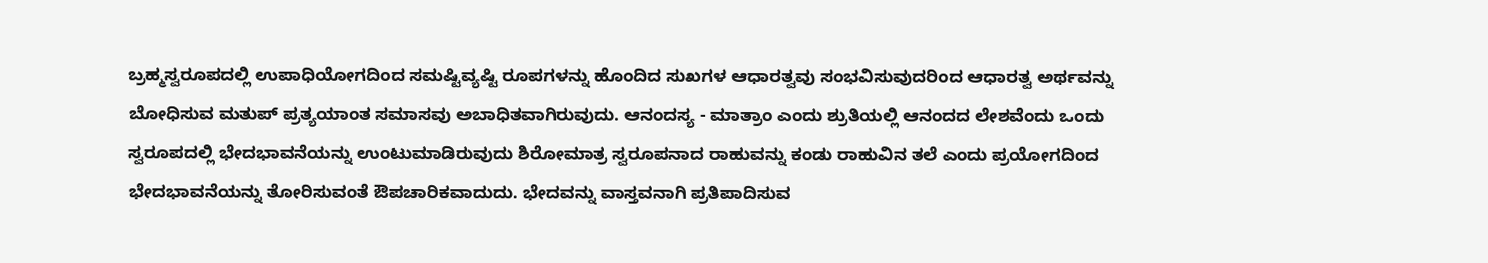ಬ್ರಹ್ಮಸ್ವರೂಪದಲ್ಲಿ ಉಪಾಧಿಯೋಗದಿಂದ ಸಮಷ್ಟಿವ್ಯಷ್ಟಿ ರೂಪಗಳನ್ನು ಹೊಂದಿದ ಸುಖಗಳ ಆಧಾರತ್ವವು ಸಂಭವಿಸುವುದರಿಂದ ಆಧಾರತ್ವ ಅರ್ಥವನ್ನು ಬೋಧಿಸುವ ಮತುಪ್ ಪ್ರತ್ಯಯಾಂತ ಸಮಾಸವು ಅಬಾಧಿತವಾಗಿರುವುದು. ಆನಂದಸ್ಯ - ಮಾತ್ರಾಂ ಎಂದು ಶ್ರುತಿಯಲ್ಲಿ ಆನಂದದ ಲೇಶವೆಂದು ಒಂದು ಸ್ವರೂಪದಲ್ಲಿ ಭೇದಭಾವನೆಯನ್ನು ಉಂಟುಮಾಡಿರುವುದು ಶಿರೋಮಾತ್ರ ಸ್ವರೂಪನಾದ ರಾಹುವನ್ನು ಕಂಡು ರಾಹುವಿನ ತಲೆ ಎಂದು ಪ್ರಯೋಗದಿಂದ ಭೇದಭಾವನೆಯನ್ನು ತೋರಿಸುವಂತೆ ಔಪಚಾರಿಕವಾದುದು. ಭೇದವನ್ನು ವಾಸ್ತವನಾಗಿ ಪ್ರತಿಪಾದಿಸುವ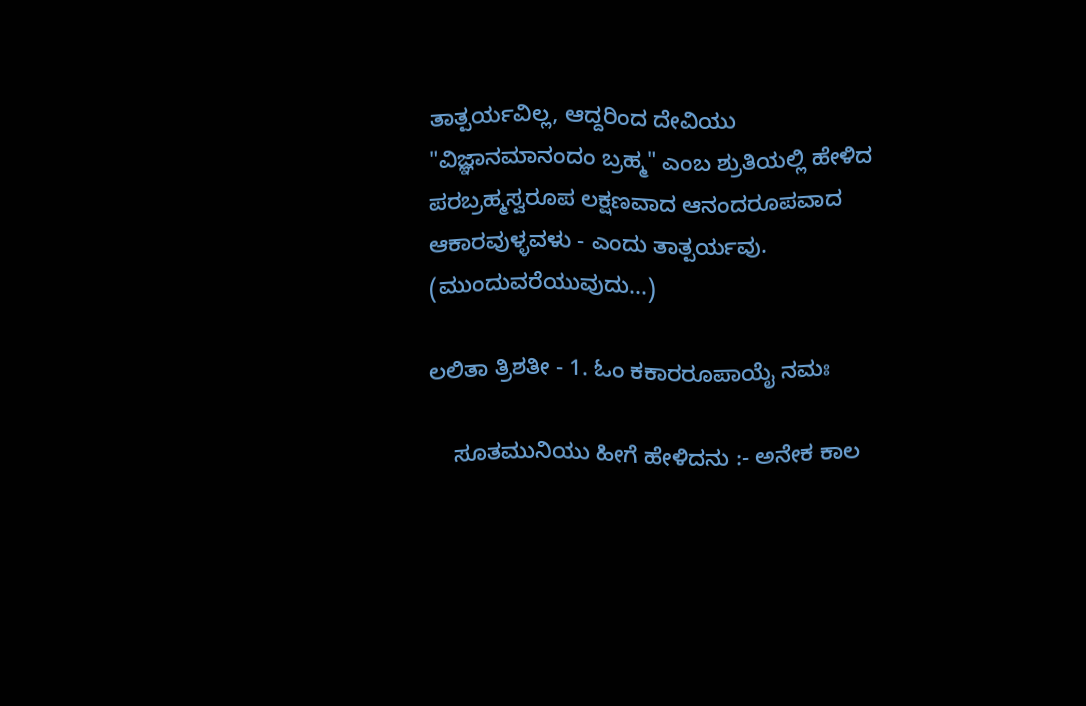ತಾತ್ಪರ್ಯವಿಲ್ಲ, ಆದ್ದರಿಂದ ದೇವಿಯು "ವಿಜ್ಞಾನಮಾನಂದಂ ಬ್ರಹ್ಮ" ಎಂಬ ಶ್ರುತಿಯಲ್ಲಿ ಹೇಳಿದ ಪರಬ್ರಹ್ಮಸ್ವರೂಪ ಲಕ್ಷಣವಾದ ಆನಂದರೂಪವಾದ ಆಕಾರವುಳ್ಳವಳು - ಎಂದು ತಾತ್ಪರ್ಯವು.  (ಮುಂದುವರೆಯುವುದು...)

ಲಲಿತಾ ತ್ರಿಶತೀ - 1. ಓಂ ಕಕಾರರೂಪಾಯೈ ನಮಃ

    ಸೂತಮುನಿಯು ಹೀಗೆ ಹೇಳಿದನು :- ಅನೇಕ ಕಾಲ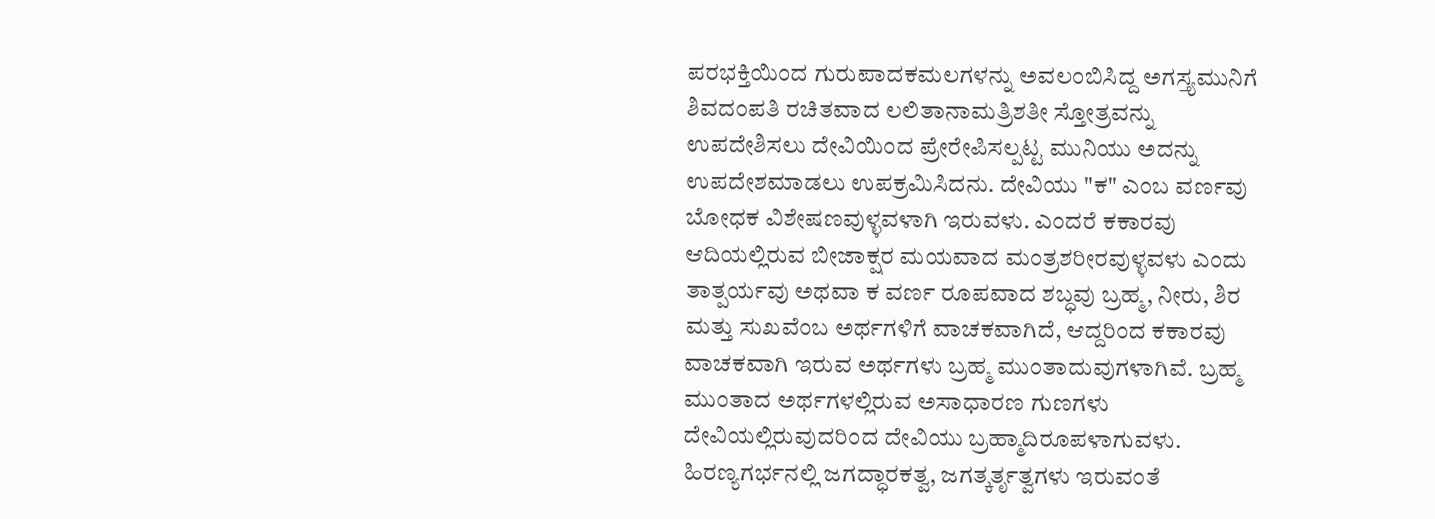ಪರಭಕ್ತಿಯಿಂದ ಗುರುಪಾದಕಮಲಗಳನ್ನು ಅವಲಂಬಿಸಿದ್ದ ಅಗಸ್ತ್ಯಮುನಿಗೆ ಶಿವದಂಪತಿ ರಚಿತವಾದ ಲಲಿತಾನಾಮತ್ರಿಶತೀ ಸ್ತೋತ್ರವನ್ನು ಉಪದೇಶಿಸಲು ದೇವಿಯಿಂದ ಪ್ರೇರೇಪಿಸಲ್ಪಟ್ಟ ಮುನಿಯು ಅದನ್ನು ಉಪದೇಶಮಾಡಲು ಉಪಕ್ರಮಿಸಿದನು. ದೇವಿಯು "ಕ" ಎಂಬ ವರ್ಣವು ಬೋಧಕ ವಿಶೇಷಣವುಳ್ಳವಳಾಗಿ ಇರುವಳು. ಎಂದರೆ ಕಕಾರವು ಆದಿಯಲ್ಲಿರುವ ಬೀಜಾಕ್ಷರ ಮಯವಾದ ಮಂತ್ರಶರೀರವುಳ್ಳವಳು ಎಂದು ತಾತ್ಪರ್ಯವು ಅಥವಾ ಕ ವರ್ಣ ರೂಪವಾದ ಶಬ್ಧವು ಬ್ರಹ್ಮ, ನೀರು, ಶಿರ ಮತ್ತು ಸುಖವೆಂಬ ಅರ್ಥಗಳಿಗೆ ವಾಚಕವಾಗಿದೆ, ಆದ್ದರಿಂದ ಕಕಾರವು ವಾಚಕವಾಗಿ ಇರುವ ಅರ್ಥಗಳು ಬ್ರಹ್ಮ ಮುಂತಾದುವುಗಳಾಗಿವೆ. ಬ್ರಹ್ಮ ಮುಂತಾದ ಅರ್ಥಗಳಲ್ಲಿರುವ ಅಸಾಧಾರಣ ಗುಣಗಳು ದೇವಿಯಲ್ಲಿರುವುದರಿಂದ ದೇವಿಯು ಬ್ರಹ್ಮಾದಿರೂಪಳಾಗುವಳು. ಹಿರಣ್ಯಗರ್ಭನಲ್ಲಿ ಜಗದ್ಧಾರಕತ್ವ, ಜಗತ್ಕರ್ತೃತ್ವಗಳು ಇರುವಂತೆ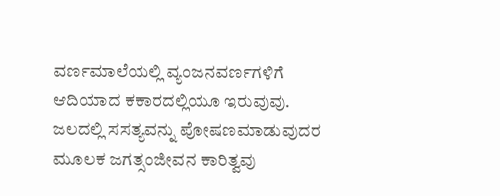ವರ್ಣಮಾಲೆಯಲ್ಲಿ ವ್ಯಂಜನವರ್ಣಗಳಿಗೆ ಆದಿಯಾದ ಕಕಾರದಲ್ಲಿಯೂ ಇರುವುವು. ಜಲದಲ್ಲಿ ಸಸತ್ಯವನ್ನು ಪೋಷಣಮಾಡುವುದರ ಮೂಲಕ ಜಗತ್ಸಂಜೀವನ ಕಾರಿತ್ವವು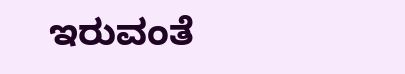ಇರುವಂತೆ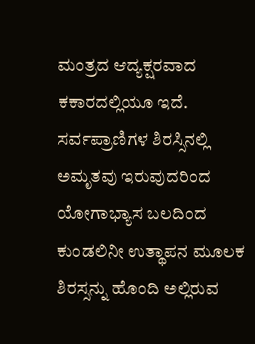ಮಂತ್ರದ ಆದ್ಯಕ್ಷರವಾದ ಕಕಾರದಲ್ಲಿಯೂ ಇದೆ. ಸರ್ವಪ್ರಾಣಿಗಳ ಶಿರಸ್ಸಿನಲ್ಲಿ ಅಮೃತವು ಇರುವುದರಿಂದ ಯೋಗಾಭ್ಯಾಸ ಬಲದಿಂದ ಕುಂಡಲಿನೀ ಉತ್ಥಾಪನ ಮೂಲಕ ಶಿರಸ್ಸನ್ನು ಹೊಂದಿ ಅಲ್ಲಿರುವ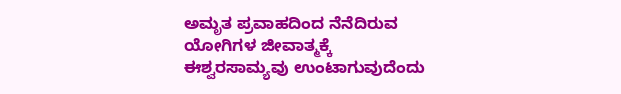ಅಮೃತ ಪ್ರವಾಹದಿಂದ ನೆನೆದಿರುವ ಯೋಗಿಗಳ ಜೀವಾತ್ಮಕ್ಕೆ ಈಶ್ವರಸಾಮ್ಯವು ಉಂಟಾಗುವುದೆಂದು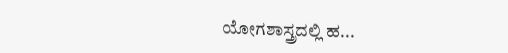ಯೋಗಶಾಸ್ತ್ರದಲ್ಲಿ ಹ...